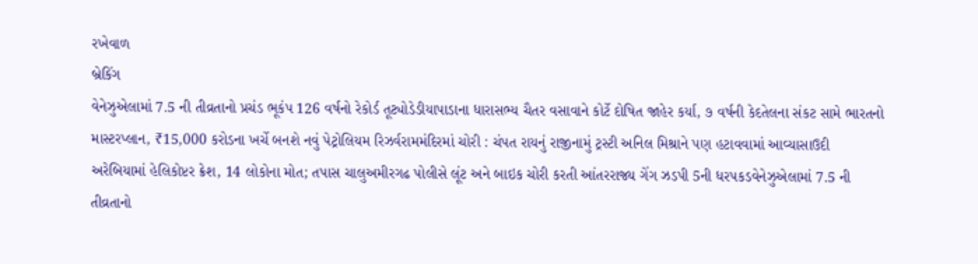રખેવાળ
બ્રેકિંગ
વેનેઝુએલામાં 7.5 ની તીવ્રતાનો પ્રચંડ ભૂકંપ 126 વર્ષનો રેકોર્ડ તૂટ્યોડેડીયાપાડાના ધારાસભ્ય ચૈતર વસાવાને કોર્ટે દોષિત જાહેર કર્યા, ૭ વર્ષની કેદતેલના સંકટ સામે ભારતનો માસ્ટરપ્લાન, ₹15,000 કરોડના ખર્ચે બનશે નવું પેટ્રોલિયમ રિઝર્વરામમંદિરમાં ચોરી : ચંપત રાયનું રાજીનામું ટ્રસ્ટી અનિલ મિશ્રાને પણ હટાવવામાં આવ્યાસાઉદી અરેબિયામાં હેલિકોપ્ટર ક્રેશ, 14 લોકોના મોત; તપાસ ચાલુઅમીરગઢ પોલીસે લૂંટ અને બાઇક ચોરી કરતી આંતરરાજ્ય ગેંગ ઝડપી 5ની ધરપકડવેનેઝુએલામાં 7.5 ની તીવ્રતાનો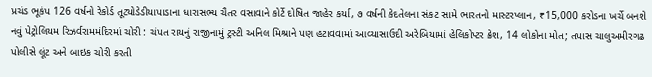પ્રચંડ ભૂકંપ 126 વર્ષનો રેકોર્ડ તૂટ્યોડેડીયાપાડાના ધારાસભ્ય ચૈતર વસાવાને કોર્ટે દોષિત જાહેર કર્યા, ૭ વર્ષની કેદતેલના સંકટ સામે ભારતનો માસ્ટરપ્લાન, ₹15,000 કરોડના ખર્ચે બનશે નવું પેટ્રોલિયમ રિઝર્વરામમંદિરમાં ચોરી : ચંપત રાયનું રાજીનામું ટ્રસ્ટી અનિલ મિશ્રાને પણ હટાવવામાં આવ્યાસાઉદી અરેબિયામાં હેલિકોપ્ટર ક્રેશ, 14 લોકોના મોત; તપાસ ચાલુઅમીરગઢ પોલીસે લૂંટ અને બાઇક ચોરી કરતી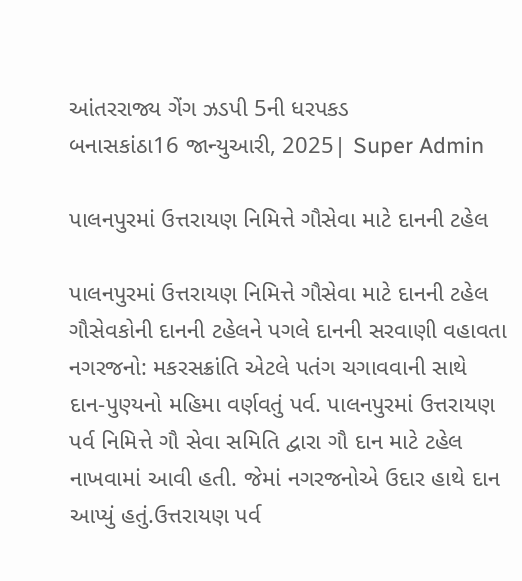આંતરરાજ્ય ગેંગ ઝડપી 5ની ધરપકડ
બનાસકાંઠા16 જાન્યુઆરી, 2025| Super Admin

પાલનપુરમાં ઉત્તરાયણ નિમિત્તે ગૌસેવા માટે દાનની ટહેલ

પાલનપુરમાં ઉત્તરાયણ નિમિત્તે ગૌસેવા માટે દાનની ટહેલ
ગૌસેવકોની દાનની ટહેલને પગલે દાનની સરવાણી વહાવતા નગરજનો: મકરસક્રાંતિ એટલે પતંગ ચગાવવાની સાથે દાન-પુણ્યનો મહિમા વર્ણવતું પર્વ. પાલનપુરમાં ઉત્તરાયણ પર્વ નિમિત્તે ગૌ સેવા સમિતિ દ્વારા ગૌ દાન માટે ટહેલ નાખવામાં આવી હતી. જેમાં નગરજનોએ ઉદાર હાથે દાન આપ્યું હતું.ઉત્તરાયણ પર્વ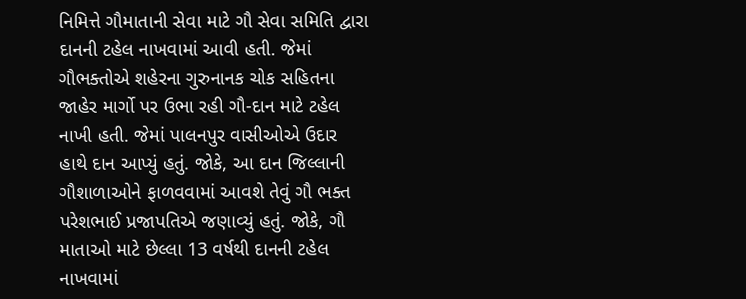નિમિત્તે ગૌમાતાની સેવા માટે ગૌ સેવા સમિતિ દ્વારા દાનની ટહેલ નાખવામાં આવી હતી. જેમાં ગૌભક્તોએ શહેરના ગુરુનાનક ચોક સહિતના જાહેર માર્ગો પર ઉભા રહી ગૌ-દાન માટે ટહેલ નાખી હતી. જેમાં પાલનપુર વાસીઓએ ઉદાર હાથે દાન આપ્યું હતું. જોકે, આ દાન જિલ્લાની ગૌશાળાઓને ફાળવવામાં આવશે તેવું ગૌ ભક્ત પરેશભાઈ પ્રજાપતિએ જણાવ્યું હતું. જોકે, ગૌ માતાઓ માટે છેલ્લા 13 વર્ષથી દાનની ટહેલ નાખવામાં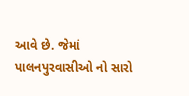આવે છે. જેમાં પાલનપુરવાસીઓ નો સારો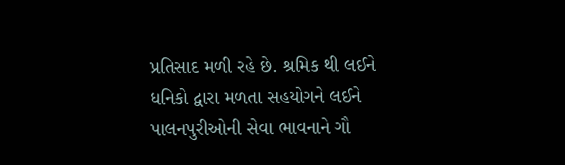પ્રતિસાદ મળી રહે છે. શ્રમિક થી લઈને ધનિકો દ્વારા મળતા સહયોગને લઈને પાલનપુરીઓની સેવા ભાવનાને ગૌ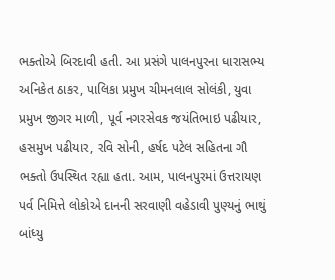ભક્તોએ બિરદાવી હતી. આ પ્રસંગે પાલનપુરના ધારાસભ્ય અનિકેત ઠાકર, પાલિકા પ્રમુખ ચીમનલાલ સોલંકી, યુવા પ્રમુખ જીગર માળી, પૂર્વ નગરસેવક જયંતિભાઇ પઢીયાર, હસમુખ પઢીયાર, રવિ સોની, હર્ષદ પટેલ સહિતના ગૌ ભક્તો ઉપસ્થિત રહ્યા હતા. આમ, પાલનપુરમાં ઉત્તરાયણ પર્વ નિમિત્તે લોકોએ દાનની સરવાણી વહેડાવી પુણ્યનું ભાથું બાંધ્યુ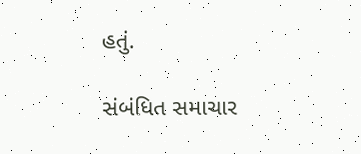હતું.

સંબંધિત સમાચાર